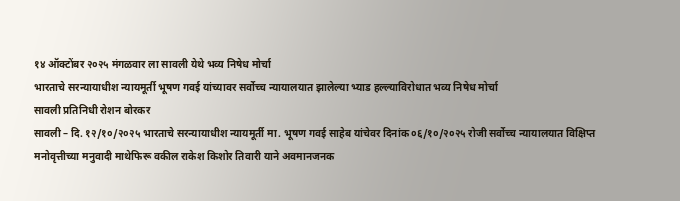१४ ऑक्टोंबर २०२५ मंगळवार ला सावली येथे भव्य निषेध मोर्चा
भारताचे सरन्यायाधीश न्यायमूर्ती भूषण गवई यांच्यावर सर्वोच्च न्यायालयात झालेल्या भ्याड हल्ल्याविरोधात भव्य निषेध मोर्चा
सावली प्रतिनिधी रोशन बोरकर
सावली – दि. १२/१०/२०२५ भारताचे सरन्यायाधीश न्यायमूर्ती मा. भूषण गवई साहेब यांचेवर दिनांक ०६/१०/२०२५ रोजी सर्वोच्च न्यायालयात विक्षिप्त मनोवृत्तीच्या मनुवादी माथेफिरू वकील राकेश किशोर तिवारी याने अवमानजनक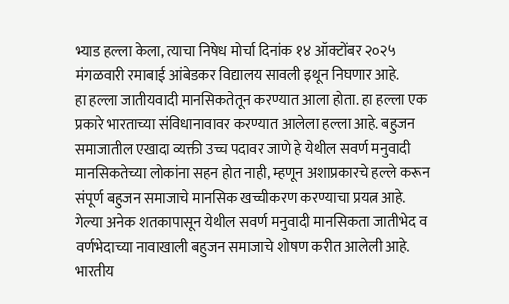भ्याड हल्ला केला, त्याचा निषेध मोर्चा दिनांक १४ ऑक्टोंबर २०२५ मंगळवारी रमाबाई आंबेडकर विद्यालय सावली इथून निघणार आहे.
हा हल्ला जातीयवादी मानसिकतेतून करण्यात आला होता. हा हल्ला एक प्रकारे भारताच्या संविधानावावर करण्यात आलेला हल्ला आहे. बहुजन समाजातील एखादा व्यक्ती उच्च पदावर जाणे हे येथील सवर्ण मनुवादी मानसिकतेच्या लोकांना सहन होत नाही, म्हणून अशाप्रकारचे हल्ले करून संपूर्ण बहुजन समाजाचे मानसिक खच्चीकरण करण्याचा प्रयत्न आहे.
गेल्या अनेक शतकापासून येथील सवर्ण मनुवादी मानसिकता जातीभेद व वर्णभेदाच्या नावाखाली बहुजन समाजाचे शोषण करीत आलेली आहे. भारतीय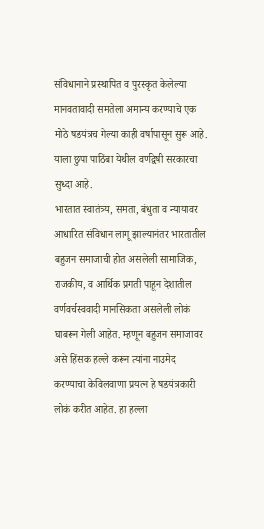संविधानाने प्रस्थापित व पुरस्कृत केलेल्या मानवतावादी समतेला अमान्य करण्याचे एक मोठे षडयंत्रच गेल्या काही वर्षापासून सुरू आहे. याला छुपा पाठिंबा येथील वर्णद्वेषी सरकारचा सुध्दा आहे.
भारतात स्वातंत्र्य, समता, बंधुता व न्यायावर आधारित संविधान लागू झाल्यानंतर भारतातील बहुजन समाजाची होत असलेली सामाजिक, राजकीय, व आर्थिक प्रगती पाहून देशातील वर्णवर्चस्ववादी मानसिकता असलेली लोकं घाबरून गेली आहेत. म्हणून बहुजन समाजावर असे हिंसक हल्ले करून त्यांना नाउमेद करण्याचा केविलवाणा प्रयत्न हे षडयंत्रकारी लोकं करीत आहेत. हा हल्ला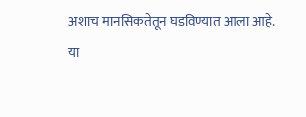अशाच मानसिकतेतून घडविण्यात आला आहे.
या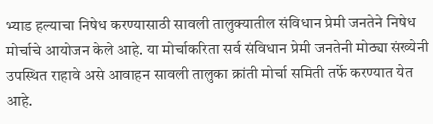भ्याड हल्याचा निषेध करण्यासाठी सावली तालुक्यातील संविधान प्रेमी जनतेने निषेध मोर्चाचे आयोजन केले आहे. या मोर्चाकरिता सर्व संविधान प्रेमी जनतेनी मोठ्या संख्येनी उपस्थित राहावे असे आवाहन सावली तालुका क्रांती मोर्चा समिती तर्फे करण्यात येत आहे.